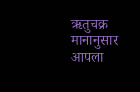ऋतुचक्र मानानुसार आपला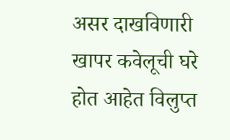असर दाखविणारी खापर कवेलूची घरे होत आहेत विलुप्त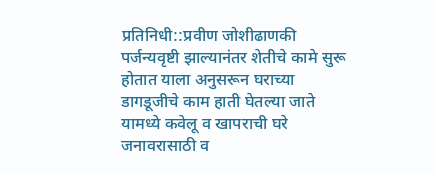प्रतिनिधी::प्रवीण जोशीढाणकी पर्जन्यवृष्टी झाल्यानंतर शेतीचे कामे सुरू होतात याला अनुसरून घराच्या डागडूजीचे काम हाती घेतल्या जाते यामध्ये कवेलू व खापराची घरे जनावरासाठी व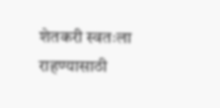शेतकरी स्वतःला राहण्यासाठी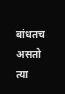बांधतच असतो त्या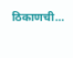ठिकाणची…